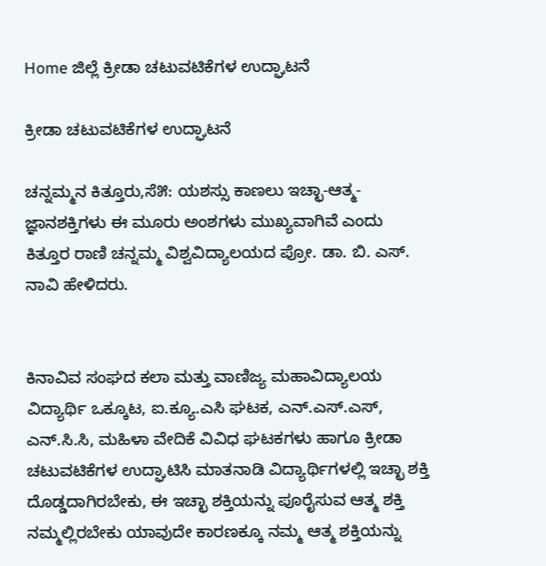Home ಜಿಲ್ಲೆ ಕ್ರೀಡಾ ಚಟುವಟಿಕೆಗಳ ಉದ್ಘಾಟನೆ

ಕ್ರೀಡಾ ಚಟುವಟಿಕೆಗಳ ಉದ್ಘಾಟನೆ

ಚನ್ನಮ್ಮನ ಕಿತ್ತೂರು,ಸೆ೫: ಯಶಸ್ಸು ಕಾಣಲು ಇಚ್ಛಾ-ಆತ್ಮ-ಜ್ಞಾನಶಕ್ತಿಗಳು ಈ ಮೂರು ಅಂಶಗಳು ಮುಖ್ಯವಾಗಿವೆ ಎಂದು ಕಿತ್ತೂರ ರಾಣಿ ಚನ್ನಮ್ಮ ವಿಶ್ವವಿದ್ಯಾಲಯದ ಪ್ರೋ. ಡಾ. ಬಿ. ಎಸ್. ನಾವಿ ಹೇಳಿದರು.


ಕಿನಾವಿವ ಸಂಘದ ಕಲಾ ಮತ್ತು ವಾಣಿಜ್ಯ ಮಹಾವಿದ್ಯಾಲಯ ವಿದ್ಯಾರ್ಥಿ ಒಕ್ಕೂಟ, ಐ.ಕ್ಯೂ.ಎಸಿ ಘಟಕ, ಎನ್.ಎಸ್.ಎಸ್, ಎನ್.ಸಿ.ಸಿ, ಮಹಿಳಾ ವೇದಿಕೆ ವಿವಿಧ ಘಟಕಗಳು ಹಾಗೂ ಕ್ರೀಡಾ ಚಟುವಟಿಕೆಗಳ ಉದ್ಘಾಟಿಸಿ ಮಾತನಾಡಿ ವಿದ್ಯಾರ್ಥಿಗಳಲ್ಲಿ ಇಚ್ಛಾ ಶಕ್ತಿ ದೊಡ್ಡದಾಗಿರಬೇಕು, ಈ ಇಚ್ಛಾ ಶಕ್ತಿಯನ್ನು ಪೂರೈಸುವ ಆತ್ಮ ಶಕ್ತಿ ನಮ್ಮಲ್ಲಿರಬೇಕು ಯಾವುದೇ ಕಾರಣಕ್ಕೂ ನಮ್ಮ ಆತ್ಮ ಶಕ್ತಿಯನ್ನು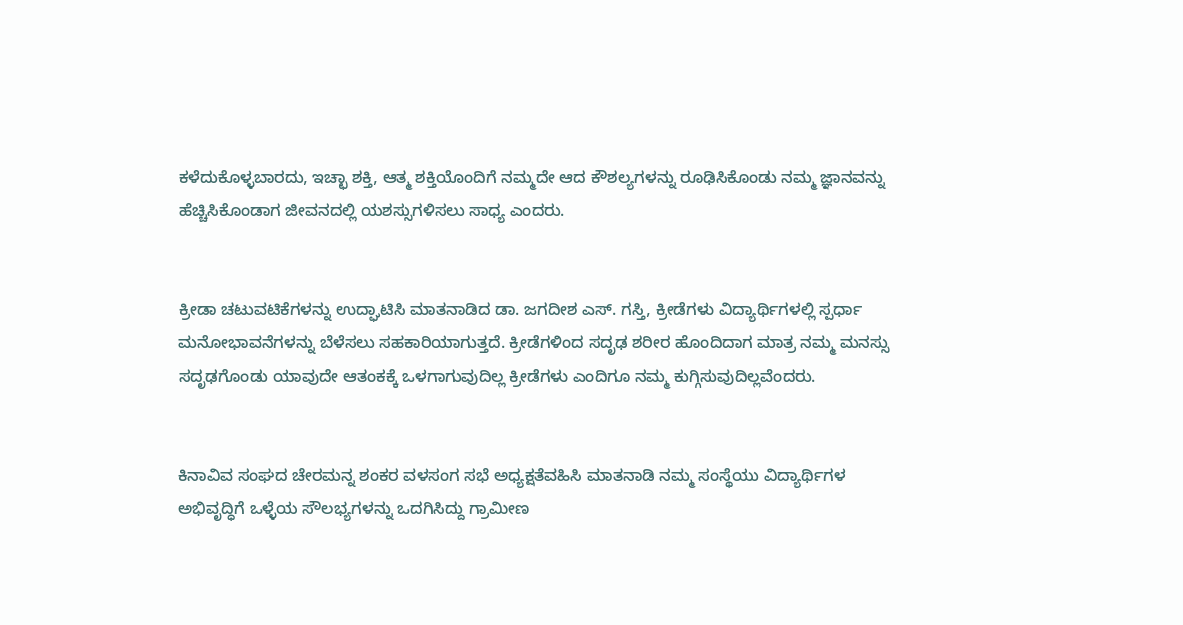ಕಳೆದುಕೊಳ್ಳಬಾರದು, ಇಚ್ಛಾ ಶಕ್ತಿ, ಆತ್ಮ ಶಕ್ತಿಯೊಂದಿಗೆ ನಮ್ಮದೇ ಆದ ಕೌಶಲ್ಯಗಳನ್ನು ರೂಢಿಸಿಕೊಂಡು ನಮ್ಮ ಜ್ಞಾನವನ್ನು ಹೆಚ್ಚಿಸಿಕೊಂಡಾಗ ಜೀವನದಲ್ಲಿ ಯಶಸ್ಸುಗಳಿಸಲು ಸಾಧ್ಯ ಎಂದರು.


ಕ್ರೀಡಾ ಚಟುವಟಿಕೆಗಳನ್ನು ಉದ್ಘಾಟಿಸಿ ಮಾತನಾಡಿದ ಡಾ. ಜಗದೀಶ ಎಸ್. ಗಸ್ತಿ, ಕ್ರೀಡೆಗಳು ವಿದ್ಯಾರ್ಥಿಗಳಲ್ಲಿ ಸ್ಪರ್ಧಾ ಮನೋಭಾವನೆಗಳನ್ನು ಬೆಳೆಸಲು ಸಹಕಾರಿಯಾಗುತ್ತದೆ. ಕ್ರೀಡೆಗಳಿಂದ ಸದೃಢ ಶರೀರ ಹೊಂದಿದಾಗ ಮಾತ್ರ ನಮ್ಮ ಮನಸ್ಸು ಸದೃಢಗೊಂಡು ಯಾವುದೇ ಆತಂಕಕ್ಕೆ ಒಳಗಾಗುವುದಿಲ್ಲ ಕ್ರೀಡೆಗಳು ಎಂದಿಗೂ ನಮ್ಮ ಕುಗ್ಗಿಸುವುದಿಲ್ಲವೆಂದರು.


ಕಿನಾವಿವ ಸಂಘದ ಚೇರಮನ್ನ ಶಂಕರ ವಳಸಂಗ ಸಭೆ ಅಧ್ಯಕ್ಷತೆವಹಿಸಿ ಮಾತನಾಡಿ ನಮ್ಮ ಸಂಸ್ಥೆಯು ವಿದ್ಯಾರ್ಥಿಗಳ ಅಭಿವೃದ್ಧಿಗೆ ಒಳ್ಳೆಯ ಸೌಲಭ್ಯಗಳನ್ನು ಒದಗಿಸಿದ್ದು ಗ್ರಾಮೀಣ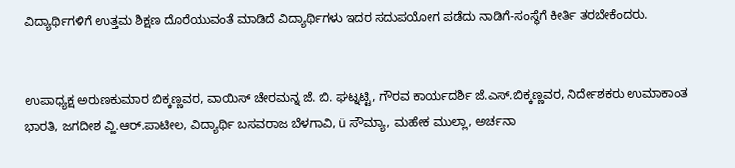ವಿದ್ಯಾರ್ಥಿಗಳಿಗೆ ಉತ್ತಮ ಶಿಕ್ಷಣ ದೊರೆಯುವಂತೆ ಮಾಡಿದೆ ವಿದ್ಯಾರ್ಥಿಗಳು ಇದರ ಸದುಪಯೋಗ ಪಡೆದು ನಾಡಿಗೆ-ಸಂಸ್ಥೆಗೆ ಕೀರ್ತಿ ತರಬೇಕೆಂದರು.


ಉಪಾಧ್ಯಕ್ಷ ಅರುಣಕುಮಾರ ಬಿಕ್ಕಣ್ಣವರ, ವಾಯಿಸ್ ಚೇರಮನ್ನ ಜೆ. ಬಿ. ಘಟ್ನಟ್ಟಿ, ಗೌರವ ಕಾರ್ಯದರ್ಶಿ ಜೆ.ಎಸ್.ಬಿಕ್ಕಣ್ಣವರ, ನಿರ್ದೇಶಕರು ಉಮಾಕಾಂತ ಭಾರತಿ, ಜಗದೀಶ ವ್ಹಿ.ಆರ್.ಪಾಟೀಲ, ವಿದ್ಯಾರ್ಥಿ ಬಸವರಾಜ ಬೆಳಗಾವಿ, ü ಸೌಮ್ಯಾ, ಮಹೇಕ ಮುಲ್ಲಾ, ಅರ್ಚನಾ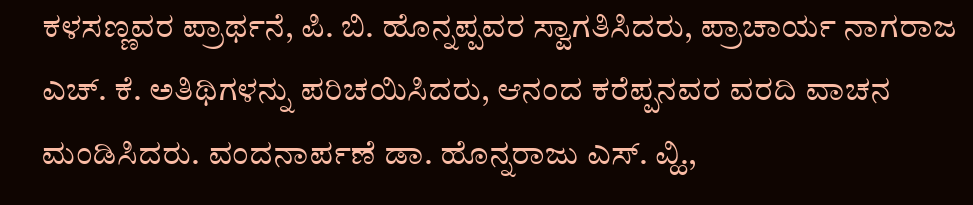ಕಳಸಣ್ಣವರ ಪ್ರಾರ್ಥನೆ, ಪಿ. ಬಿ. ಹೊನ್ನಪ್ಪವರ ಸ್ವಾಗತಿಸಿದರು, ಪ್ರಾಚಾರ್ಯ ನಾಗರಾಜ ಎಚ್. ಕೆ. ಅತಿಥಿಗಳನ್ನು ಪರಿಚಯಿಸಿದರು, ಆನಂದ ಕರೆಪ್ಪನವರ ವರದಿ ವಾಚನ ಮಂಡಿಸಿದರು. ವಂದನಾರ್ಪಣೆ ಡಾ. ಹೊನ್ನರಾಜು ಎಸ್. ವ್ಹಿ.,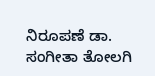ನಿರೂಪಣೆ ಡಾ. ಸಂಗೀತಾ ತೋಲಗಿ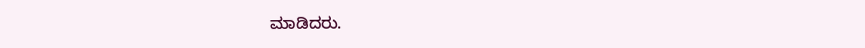ಮಾಡಿದರು.